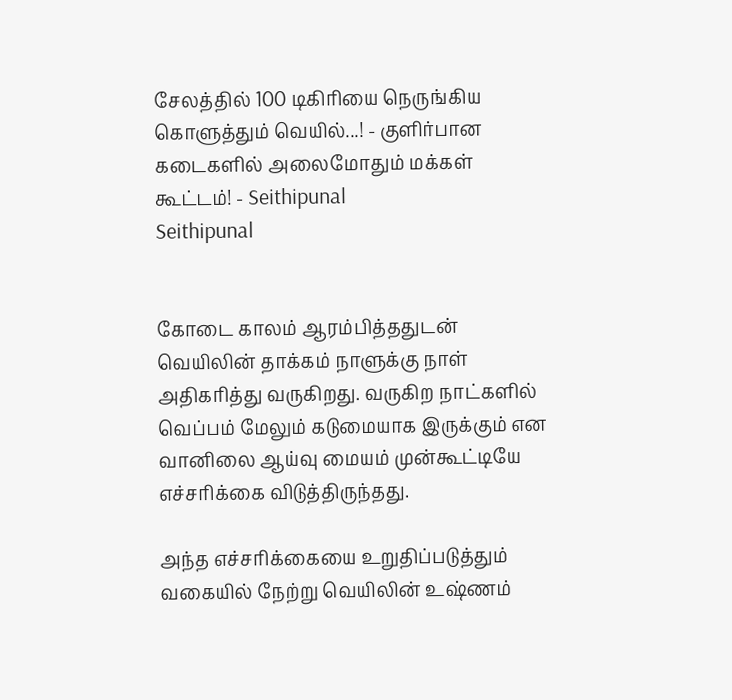சேலத்தில் 100 டிகிரியை நெருங்கிய கொளுத்தும் வெயில்...! - குளிர்பான கடைகளில் அலைமோதும் மக்கள் கூட்டம்! - Seithipunal
Seithipunal


கோடை காலம் ஆரம்பித்ததுடன் வெயிலின் தாக்கம் நாளுக்கு நாள் அதிகரித்து வருகிறது. வருகிற நாட்களில் வெப்பம் மேலும் கடுமையாக இருக்கும் என வானிலை ஆய்வு மையம் முன்கூட்டியே எச்சரிக்கை விடுத்திருந்தது.

அந்த எச்சரிக்கையை உறுதிப்படுத்தும் வகையில் நேற்று வெயிலின் உஷ்ணம்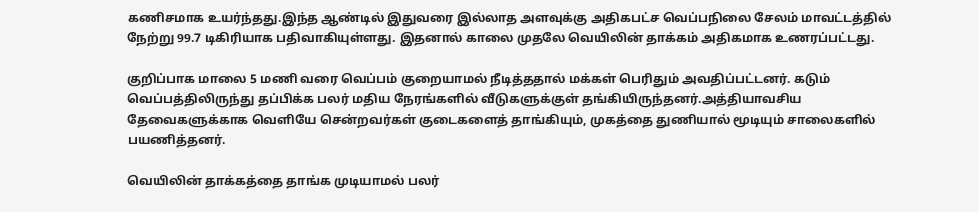கணிசமாக உயர்ந்தது.இந்த ஆண்டில் இதுவரை இல்லாத அளவுக்கு அதிகபட்ச வெப்பநிலை சேலம் மாவட்டத்தில் நேற்று 99.7 டிகிரியாக பதிவாகியுள்ளது. இதனால் காலை முதலே வெயிலின் தாக்கம் அதிகமாக உணரப்பட்டது.

குறிப்பாக மாலை 5 மணி வரை வெப்பம் குறையாமல் நீடித்ததால் மக்கள் பெரிதும் அவதிப்பட்டனர். கடும் வெப்பத்திலிருந்து தப்பிக்க பலர் மதிய நேரங்களில் வீடுகளுக்குள் தங்கியிருந்தனர்.அத்தியாவசிய தேவைகளுக்காக வெளியே சென்றவர்கள் குடைகளைத் தாங்கியும், முகத்தை துணியால் மூடியும் சாலைகளில் பயணித்தனர்.

வெயிலின் தாக்கத்தை தாங்க முடியாமல் பலர்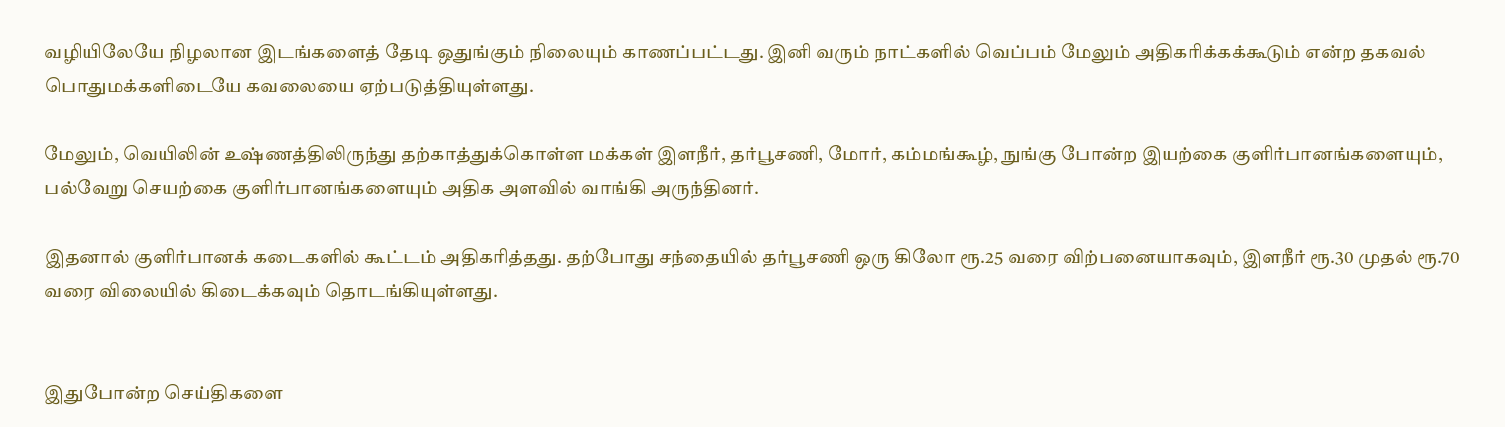வழியிலேயே நிழலான இடங்களைத் தேடி ஒதுங்கும் நிலையும் காணப்பட்டது. இனி வரும் நாட்களில் வெப்பம் மேலும் அதிகரிக்கக்கூடும் என்ற தகவல் பொதுமக்களிடையே கவலையை ஏற்படுத்தியுள்ளது.

மேலும், வெயிலின் உஷ்ணத்திலிருந்து தற்காத்துக்கொள்ள மக்கள் இளநீர், தர்பூசணி, மோர், கம்மங்கூழ், நுங்கு போன்ற இயற்கை குளிர்பானங்களையும், பல்வேறு செயற்கை குளிர்பானங்களையும் அதிக அளவில் வாங்கி அருந்தினர்.

இதனால் குளிர்பானக் கடைகளில் கூட்டம் அதிகரித்தது. தற்போது சந்தையில் தர்பூசணி ஒரு கிலோ ரூ.25 வரை விற்பனையாகவும், இளநீர் ரூ.30 முதல் ரூ.70 வரை விலையில் கிடைக்கவும் தொடங்கியுள்ளது.


இதுபோன்ற செய்திகளை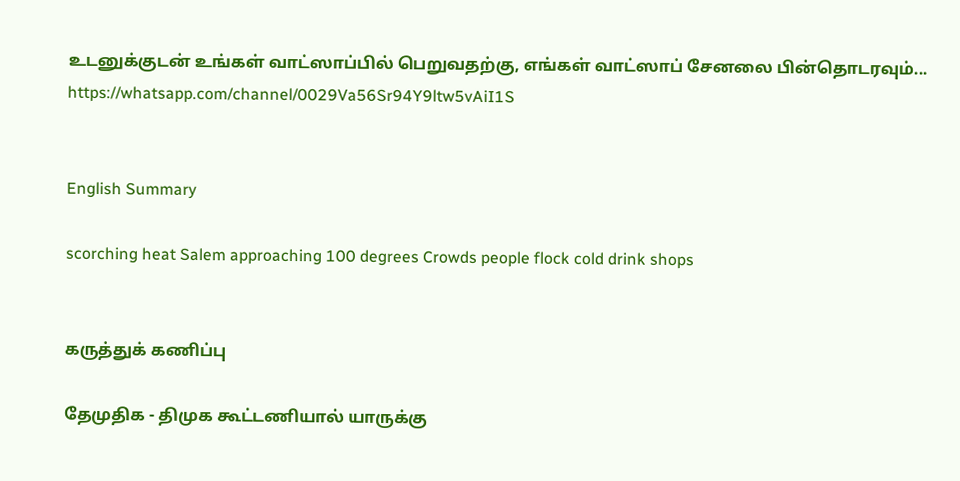உடனுக்குடன் உங்கள் வாட்ஸாப்பில் பெறுவதற்கு, எங்கள் வாட்ஸாப் சேனலை பின்தொடரவும்... https://whatsapp.com/channel/0029Va56Sr94Y9ltw5vAiI1S


English Summary

scorching heat Salem approaching 100 degrees Crowds people flock cold drink shops


கருத்துக் கணிப்பு

தேமுதிக - திமுக கூட்டணியால் யாருக்கு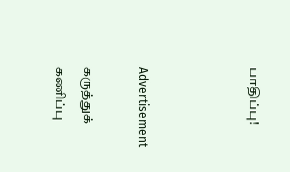பாதிப்பு!



Advertisement

கருத்துக் கணிப்பு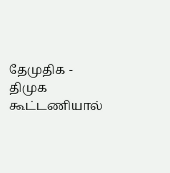தேமுதிக - திமுக கூட்டணியால்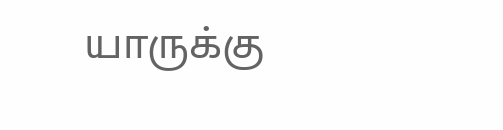யாருக்கு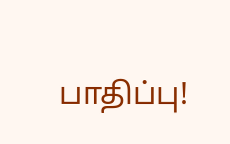பாதிப்பு!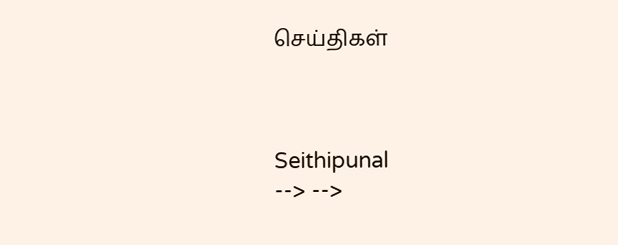செய்திகள்



Seithipunal
--> -->